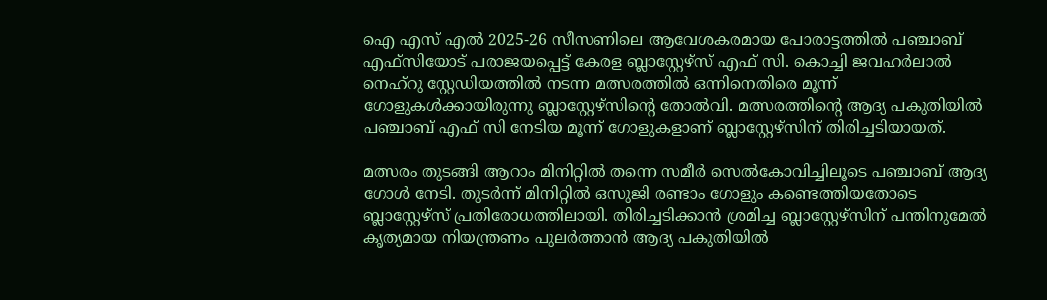ഐ എസ് എൽ 2025-26 സീസണിലെ ആവേശകരമായ പോരാട്ടത്തിൽ പഞ്ചാബ് എഫ്‌സിയോട് പരാജയപ്പെട്ട് കേരള ബ്ലാസ്റ്റേഴ്‌സ് എഫ് സി. കൊച്ചി ജവഹർലാൽ നെഹ്‌റു സ്റ്റേഡിയത്തിൽ നടന്ന മത്സരത്തിൽ ഒന്നിനെതിരെ മൂന്ന് ഗോളുകൾക്കായിരുന്നു ബ്ലാസ്റ്റേഴ്‌സിന്റെ തോൽവി. മത്സരത്തിന്റെ ആദ്യ പകുതിയിൽ പഞ്ചാബ് എഫ്‌ സി നേടിയ മൂന്ന് ഗോളുകളാണ് ബ്ലാസ്റ്റേഴ്‌സിന് തിരിച്ചടിയായത്.

മത്സരം തുടങ്ങി ആറാം മിനിറ്റിൽ തന്നെ സമീർ സെൽകോവിച്ചിലൂടെ പഞ്ചാബ് ആദ്യ ഗോൾ നേടി. തുടർന്ന് മിനിറ്റിൽ ഒസുജി രണ്ടാം ഗോളും കണ്ടെത്തിയതോടെ ബ്ലാസ്റ്റേഴ്‌സ് പ്രതിരോധത്തിലായി. തിരിച്ചടിക്കാൻ ശ്രമിച്ച ബ്ലാസ്റ്റേഴ്‌സിന് പന്തിനുമേൽ കൃത്യമായ നിയന്ത്രണം പുലർത്താൻ ആദ്യ പകുതിയിൽ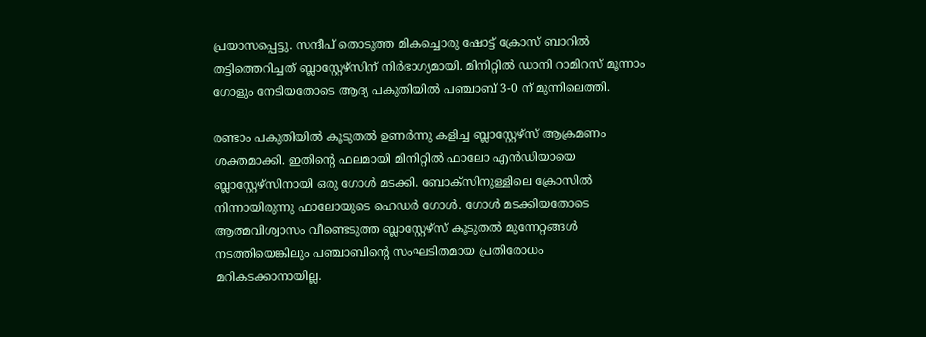പ്രയാസപ്പെട്ടു. സന്ദീപ് തൊടുത്ത മികച്ചൊരു ഷോട്ട് ക്രോസ് ബാറിൽ തട്ടിത്തെറിച്ചത് ബ്ലാസ്റ്റേഴ്‌സിന് നിർഭാഗ്യമായി. മിനിറ്റിൽ ഡാനി റാമിറസ് മൂന്നാം ഗോളും നേടിയതോടെ ആദ്യ പകുതിയിൽ പഞ്ചാബ് 3-0 ന് മുന്നിലെത്തി.

രണ്ടാം പകുതിയിൽ കൂടുതൽ ഉണർന്നു കളിച്ച ബ്ലാസ്റ്റേഴ്‌സ് ആക്രമണം ശക്തമാക്കി. ഇതിന്റെ ഫലമായി മിനിറ്റിൽ ഫാലോ എൻഡിയായെ ബ്ലാസ്റ്റേഴ്‌സിനായി ഒരു ഗോൾ മടക്കി. ബോക്സിനുള്ളിലെ ക്രോസിൽ നിന്നായിരുന്നു ഫാലോയുടെ ഹെഡർ ഗോൾ. ഗോൾ മടക്കിയതോടെ ആത്മവിശ്വാസം വീണ്ടെടുത്ത ബ്ലാസ്റ്റേഴ്‌സ് കൂടുതൽ മുന്നേറ്റങ്ങൾ നടത്തിയെങ്കിലും പഞ്ചാബിന്റെ സംഘടിതമായ പ്രതിരോധം മറികടക്കാനായില്ല.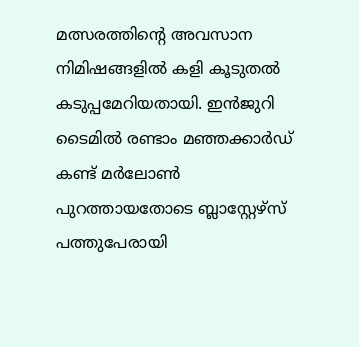മത്സരത്തിന്റെ അവസാന നിമിഷങ്ങളിൽ കളി കൂടുതൽ കടുപ്പമേറിയതായി. ഇൻജുറി ടൈമിൽ രണ്ടാം മഞ്ഞക്കാർഡ് കണ്ട് മർലോൺ പുറത്തായതോടെ ബ്ലാസ്റ്റേഴ്‌സ് പത്തുപേരായി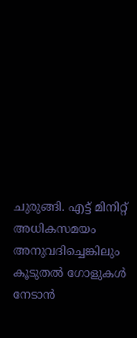ചുരുങ്ങി. എട്ട് മിനിറ്റ് അധികസമയം അനുവദിച്ചെങ്കിലും കൂടുതൽ ഗോളുകൾ നേടാൻ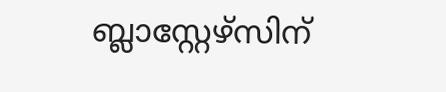ബ്ലാസ്റ്റേഴ്‌സിന്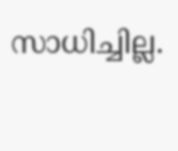സാധിച്ചില്ല.